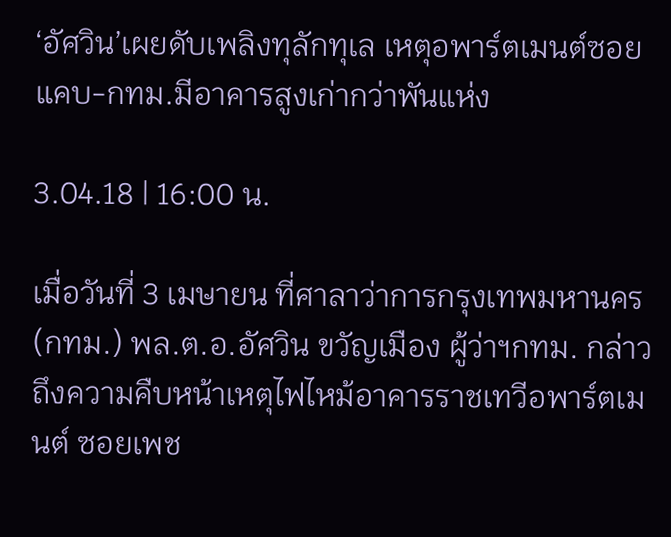‘อัศวิน’เผยดับเพลิงทุลักทุเล เหตุอพาร์ตเมนต์ซอยแคบ-กทม.มีอาคารสูงเก่ากว่าพันแห่ง

3.04.18 | 16:00 น.

เมื่อวันที่ 3 เมษายน ที่ศาลาว่าการกรุงเทพมหานคร (กทม.) พล.ต.อ.อัศวิน ขวัญเมือง ผู้ว่าฯกทม. กล่าวถึงความคืบหน้าเหตุไฟไหม้อาคารราชเทวีอพาร์ตเมนต์ ซอยเพช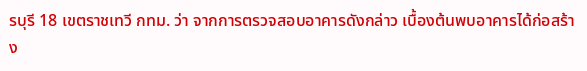รบุรี 18 เขตราชเทวี กทม. ว่า จากการตรวจสอบอาคารดังกล่าว เบื้องต้นพบอาคารได้ก่อสร้าง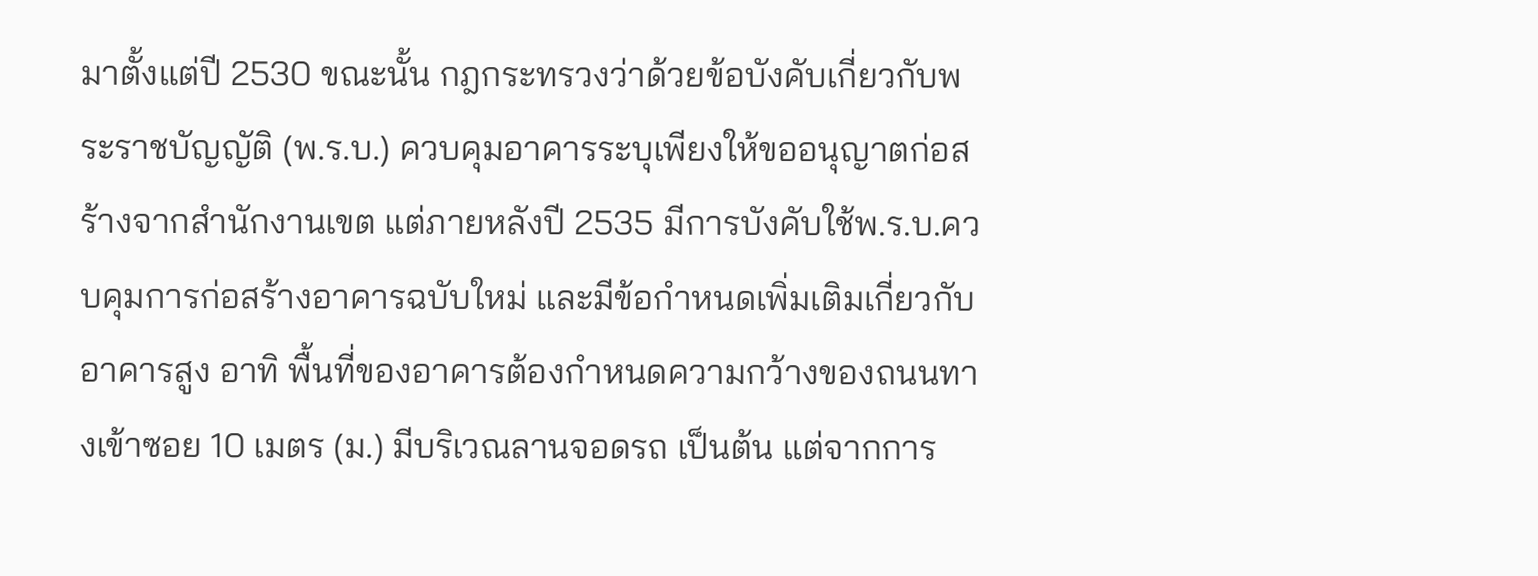มาตั้งแต่ปี 2530 ขณะนั้น กฎกระทรวงว่าด้วยข้อบังคับเกี่ยวกับพระราชบัญญัติ (พ.ร.บ.) ควบคุมอาคารระบุเพียงให้ขออนุญาตก่อสร้างจากสำนักงานเขต แต่ภายหลังปี 2535 มีการบังคับใช้พ.ร.บ.ควบคุมการก่อสร้างอาคารฉบับใหม่ และมีข้อกำหนดเพิ่มเติมเกี่ยวกับอาคารสูง อาทิ พื้นที่ของอาคารต้องกำหนดความกว้างของถนนทางเข้าซอย 10 เมตร (ม.) มีบริเวณลานจอดรถ เป็นต้น แต่จากการ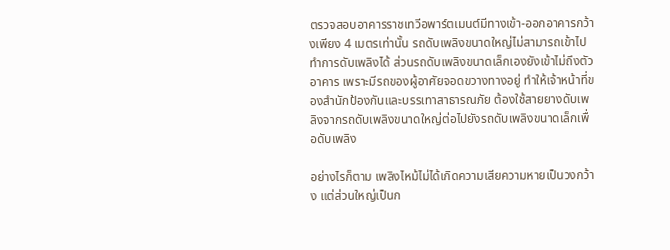ตรวจสอบอาคารราชเทวีอพาร์ตเมนต์มีทางเข้า-ออกอาคารกว้างเพียง 4 เมตรเท่านั้น รถดับเพลิงขนาดใหญ่ไม่สามารถเข้าไปทำการดับเพลิงได้ ส่วนรถดับเพลิงขนาดเล็กเองยังเข้าไม่ถึงตัวอาคาร เพราะมีรถของผู้อาศัยจอดขวางทางอยู่ ทำให้เจ้าหน้าที่ของสำนักป้องกันและบรรเทาสาธารณภัย ต้องใช้สายยางดับเพลิงจากรถดับเพลิงขนาดใหญ่ต่อไปยังรถดับเพลิงขนาดเล็กเพื่อดับเพลิง

อย่างไรก็ตาม เพลิงไหม้ไม่ได้เกิดความเสียความหายเป็นวงกว้าง แต่ส่วนใหญ่เป็นก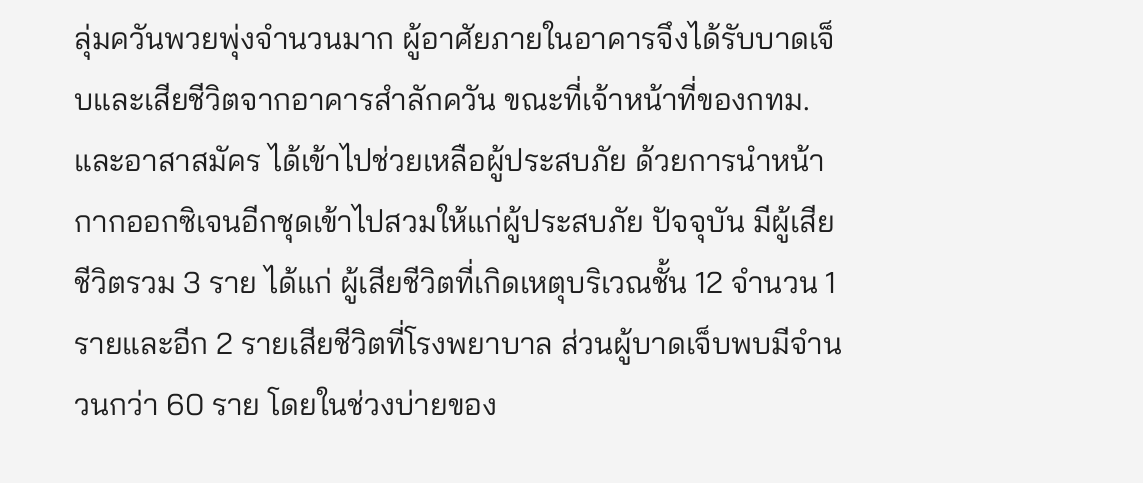ลุ่มควันพวยพุ่งจำนวนมาก ผู้อาศัยภายในอาคารจึงได้รับบาดเจ็บและเสียชีวิตจากอาคารสำลักควัน ขณะที่เจ้าหน้าที่ของกทม.และอาสาสมัคร ได้เข้าไปช่วยเหลือผู้ประสบภัย ด้วยการนำหน้ากากออกซิเจนอีกชุดเข้าไปสวมให้แก่ผู้ประสบภัย ปัจจุบัน มีผู้เสียชีวิตรวม 3 ราย ได้แก่ ผู้เสียชีวิตที่เกิดเหตุบริเวณชั้น 12 จำนวน 1 รายและอีก 2 รายเสียชีวิตที่โรงพยาบาล ส่วนผู้บาดเจ็บพบมีจำนวนกว่า 60 ราย โดยในช่วงบ่ายของ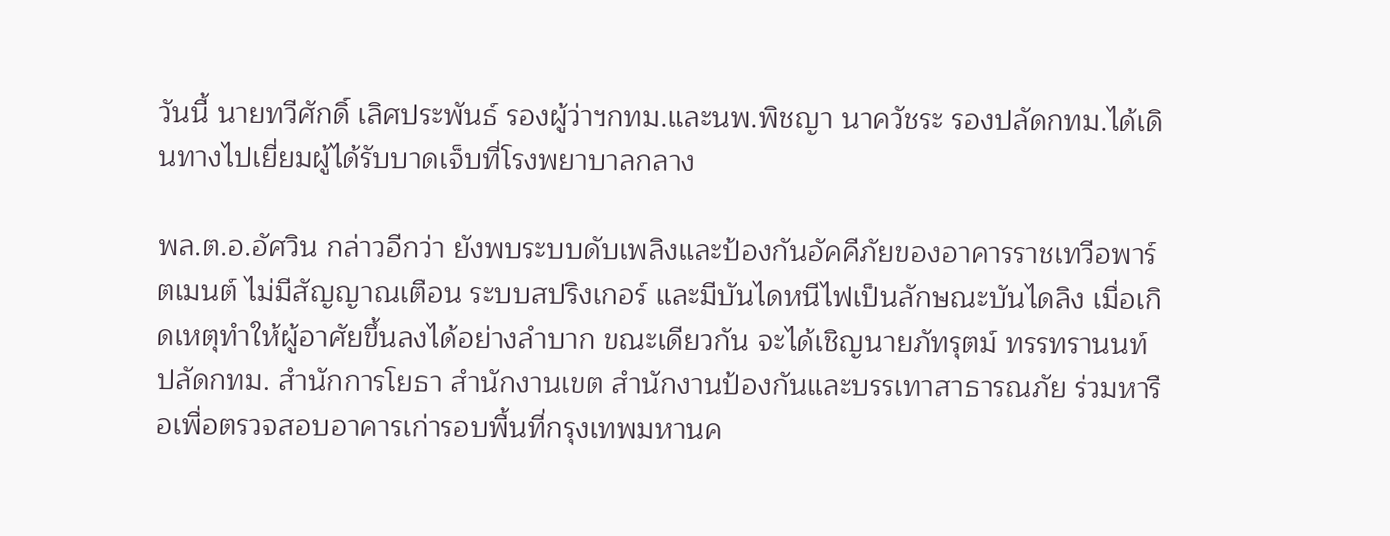วันนี้ นายทวีศักดิ์ เลิศประพันธ์ รองผู้ว่าฯกทม.และนพ.พิชญา นาควัชระ รองปลัดกทม.ได้เดินทางไปเยี่ยมผู้ได้รับบาดเจ็บที่โรงพยาบาลกลาง

พล.ต.อ.อัศวิน กล่าวอีกว่า ยังพบระบบดับเพลิงและป้องกันอัคคีภัยของอาคารราชเทวีอพาร์ตเมนต์ ไม่มีสัญญาณเตือน ระบบสปริงเกอร์ และมีบันไดหนีไฟเป็นลักษณะบันไดลิง เมื่อเกิดเหตุทำให้ผู้อาศัยขึ้นลงได้อย่างลำบาก ขณะเดียวกัน จะได้เชิญนายภัทรุตม์ ทรรทรานนท์ ปลัดกทม. สำนักการโยธา สำนักงานเขต สำนักงานป้องกันและบรรเทาสาธารณภัย ร่วมหารือเพื่อตรวจสอบอาคารเก่ารอบพื้นที่กรุงเทพมหานค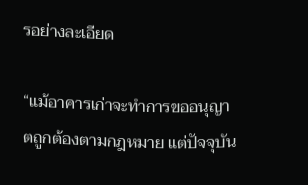รอย่างละเอียด

“แม้อาคารเก่าจะทำการขออนุญาตถูกต้องตามกฎหมาย แต่ปัจจุบัน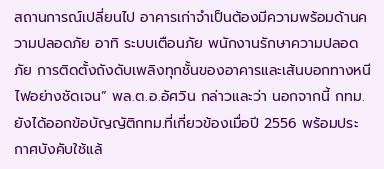สถานการณ์เปลี่ยนไป อาคารเก่าจำเป็นต้องมีความพร้อมด้านความปลอดภัย อาทิ ระบบเตือนภัย พนักงานรักษาความปลอดภัย การติดตั้งถังดับเพลิงทุกชั้นของอาคารและเส้นบอกทางหนีไฟอย่างชัดเจน” พล.ต.อ.อัศวิน กล่าวและว่า นอกจากนี้ กทม.ยังได้ออกข้อบัญญัติกทม.ที่เกี่ยวข้องเมื่อปี 2556 พร้อมประกาศบังคับใช้แล้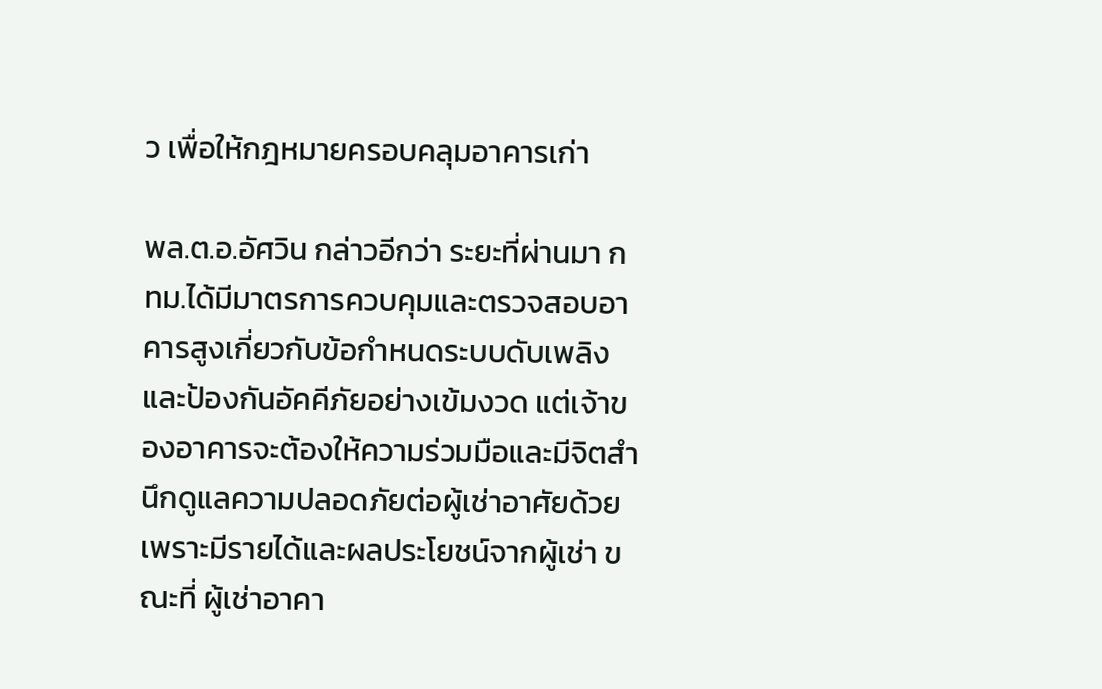ว เพื่อให้กฎหมายครอบคลุมอาคารเก่า

พล.ต.อ.อัศวิน กล่าวอีกว่า ระยะที่ผ่านมา กทม.ได้มีมาตรการควบคุมและตรวจสอบอาคารสูงเกี่ยวกับข้อกำหนดระบบดับเพลิงและป้องกันอัคคีภัยอย่างเข้มงวด แต่เจ้าของอาคารจะต้องให้ความร่วมมือและมีจิตสำนึกดูแลความปลอดภัยต่อผู้เช่าอาศัยด้วย เพราะมีรายได้และผลประโยชน์จากผู้เช่า ขณะที่ ผู้เช่าอาคา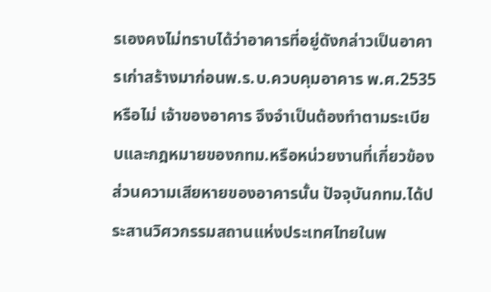รเองคงไม่ทราบได้ว่าอาคารที่อยู่ดังกล่าวเป็นอาคารเก่าสร้างมาก่อนพ.ร.บ.ควบคุมอาคาร พ.ศ.2535 หรือไม่ เจ้าของอาคาร จึงจำเป็นต้องทำตามระเบียบและกฎหมายของกทม.หรือหน่วยงานที่เกี่ยวข้อง ส่วนความเสียหายของอาคารนั้น ปัจจุบันกทม.ได้ประสานวิศวกรรมสถานแห่งประเทศไทยในพ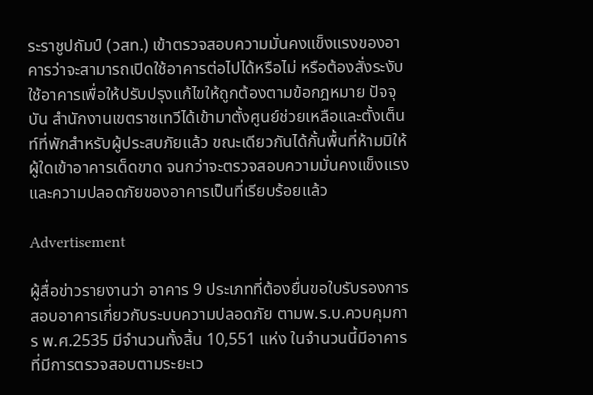ระราชูปถัมป์ (วสท.) เข้าตรวจสอบความมั่นคงแข็งแรงของอาคารว่าจะสามารถเปิดใช้อาคารต่อไปได้หรือไม่ หรือต้องสั่งระงับใช้อาคารเพื่อให้ปรับปรุงแก้ไขให้ถูกต้องตามข้อกฎหมาย ปัจจุบัน สำนักงานเขตราชเทวีได้เข้ามาตั้งศูนย์ช่วยเหลือและตั้งเต็นท์ที่พักสำหรับผู้ประสบภัยแล้ว ขณะเดียวกันได้กั้นพื้นที่ห้ามมิให้ผู้ใดเข้าอาคารเด็ดขาด จนกว่าจะตรวจสอบความมั่นคงแข็งแรงและความปลอดภัยของอาคารเป็นที่เรียบร้อยแล้ว

Advertisement

ผู้สื่อข่าวรายงานว่า อาคาร 9 ประเภทที่ต้องยื่นขอใบรับรองการสอบอาคารเกี่ยวกับระบบความปลอดภัย ตามพ.ร.บ.ควบคุมการ พ.ศ.2535 มีจำนวนทั้งสิ้น 10,551 แห่ง ในจำนวนนี้มีอาคารที่มีการตรวจสอบตามระยะเว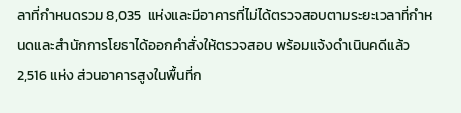ลาที่กำหนดรวม 8,035  แห่งและมีอาคารที่ไม่ได้ตรวจสอบตามระยะเวลาที่กำหนดและสำนักการโยธาได้ออกคำสั่งให้ตรวจสอบ พร้อมแจ้งดำเนินคดีแล้ว 2,516 แห่ง ส่วนอาคารสูงในพื้นที่ก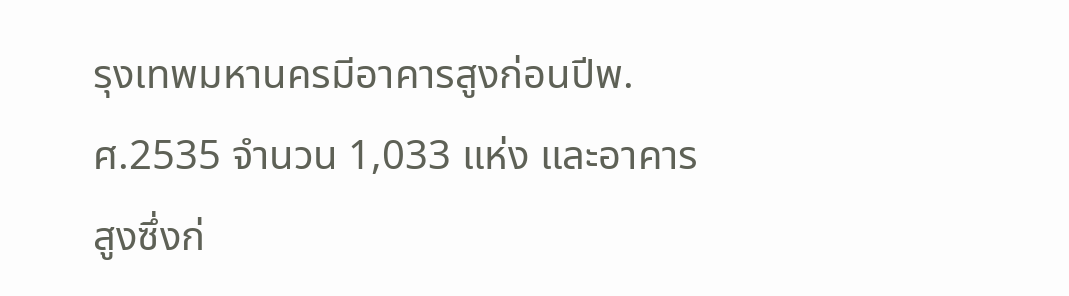รุงเทพมหานครมีอาคารสูงก่อนปีพ.ศ.2535 จำนวน 1,033 แห่ง และอาคารสูงซึ่งก่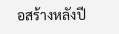อสร้างหลังปี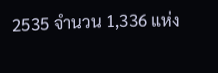2535 จำนวน 1,336 แห่ง